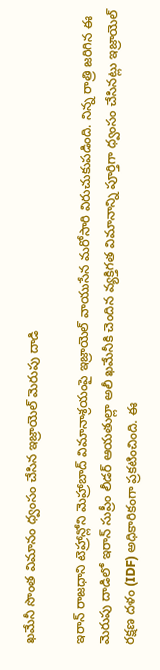ఖమేనీ సొంత విమానం ధ్వంసం చేసిన ఇజ్రాయెల్ మెరుపు దాడి

ఇరాన్ రాజధాని టెహ్రాన్లోని మెహ్రాబాద్ విమానాశ్రయంపై ఇజ్రాయెల్ వాయుసేన మరోసారి విరుచుకుపడింది. నిన్న రాత్రి జరిగిన ఈ మెరుపు దాడిలో ఇరాన్ సుప్రీం లీడర్ ఆయతుల్లా అలీ ఖమేనీకి చెందిన వ్యక్తిగత విమానాన్ని పూర్తిగా ధ్వంసం చేసినట్లు ఇజ్రాయెల్ రక్షణ దళం (IDF) అధికారికంగా ప్రకటించింది. ఈ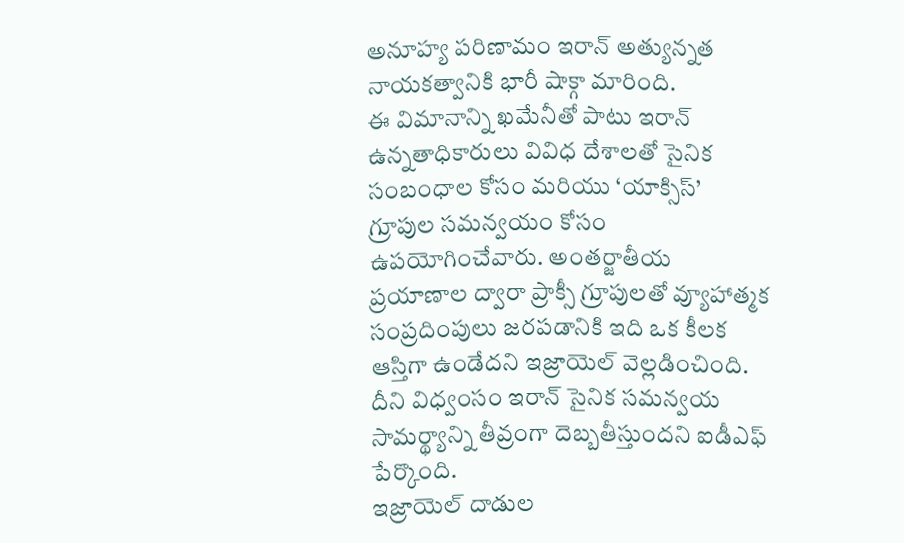అనూహ్య పరిణామం ఇరాన్ అత్యున్నత నాయకత్వానికి భారీ షాక్గా మారింది.
ఈ విమానాన్ని ఖమేనీతో పాటు ఇరాన్ ఉన్నతాధికారులు వివిధ దేశాలతో సైనిక సంబంధాల కోసం మరియు ‘యాక్సిస్’ గ్రూపుల సమన్వయం కోసం ఉపయోగించేవారు. అంతర్జాతీయ ప్రయాణాల ద్వారా ప్రాక్సీ గ్రూపులతో వ్యూహాత్మక సంప్రదింపులు జరపడానికి ఇది ఒక కీలక ఆస్తిగా ఉండేదని ఇజ్రాయెల్ వెల్లడించింది. దీని విధ్వంసం ఇరాన్ సైనిక సమన్వయ సామర్థ్యాన్ని తీవ్రంగా దెబ్బతీస్తుందని ఐడీఎఫ్ పేర్కొంది.
ఇజ్రాయెల్ దాడుల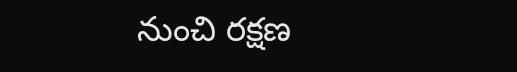నుంచి రక్షణ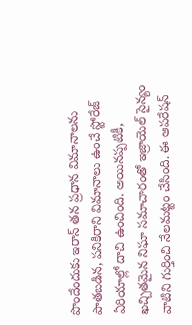పొందేందుకు ఇరాన్ తన ప్రధాన విమానాలను పాతబడిన, పనికిరాని విమానాలు ఉంచే స్టోరేజ్ ఏరియాల్లో దాచి ఉంచింది. అయినప్పటికీ, ఖచ్చితమైన నిఘా సమాచారంతో ఇజ్రాయెల్ సైన్యం వాటిని గుర్తించి నేలమట్టం చేసింది. ఈ ఆపరేషన్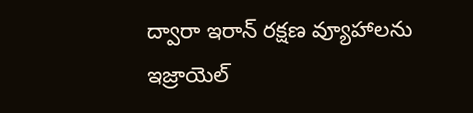ద్వారా ఇరాన్ రక్షణ వ్యూహాలను ఇజ్రాయెల్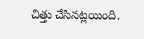చిత్తు చేసినట్లయింది.